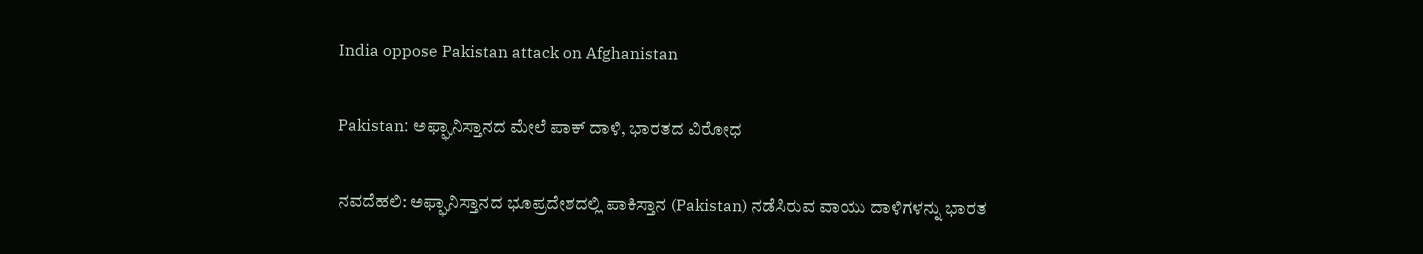India oppose Pakistan attack on Afghanistan

Pakistan: ಅಫ್ಘಾನಿಸ್ತಾನದ ಮೇಲೆ ಪಾಕ್‌ ದಾಳಿ, ಭಾರತದ ವಿರೋಧ

ನವದೆಹಲಿ: ಅಫ್ಘಾನಿಸ್ತಾನದ ಭೂಪ್ರದೇಶದಲ್ಲಿ ಪಾಕಿಸ್ತಾನ (Pakistan) ನಡೆಸಿರುವ ವಾಯು ದಾಳಿಗಳನ್ನು ಭಾರತ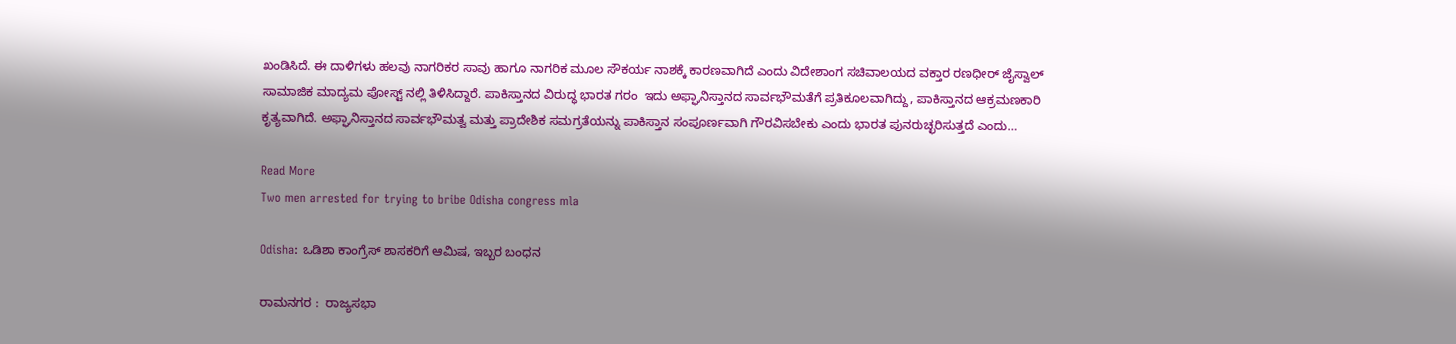ಖಂಡಿಸಿದೆ. ಈ ದಾಳಿಗಳು ಹಲವು ನಾಗರಿಕರ ಸಾವು ಹಾಗೂ ನಾಗರಿಕ ಮೂಲ ಸೌಕರ್ಯ ನಾಶಕ್ಕೆ ಕಾರಣವಾಗಿದೆ ಎಂದು ವಿದೇಶಾಂಗ ಸಚಿವಾಲಯದ ವಕ್ತಾರ ರಣಧೀರ್ ಜೈಸ್ವಾಲ್ ಸಾಮಾಜಿಕ ಮಾದ್ಯಮ ಪೋಸ್ಟ್ ನಲ್ಲಿ ತಿಳಿಸಿದ್ದಾರೆ. ಪಾಕಿಸ್ತಾನದ ವಿರುದ್ಧ ಭಾರತ ಗರಂ  ಇದು ಅಫ್ಘಾನಿಸ್ತಾನದ ಸಾರ್ವಭೌಮತೆಗೆ ಪ್ರತಿಕೂಲವಾಗಿದ್ದು, ಪಾಕಿಸ್ತಾನದ ಆಕ್ರಮಣಕಾರಿ ಕೃತ್ಯವಾಗಿದೆ. ಅಫ್ಘಾನಿಸ್ತಾನದ ಸಾರ್ವಭೌಮತ್ವ ಮತ್ತು ಪ್ರಾದೇಶಿಕ ಸಮಗ್ರತೆಯನ್ನು ಪಾಕಿಸ್ತಾನ ಸಂಪೂರ್ಣವಾಗಿ ಗೌರವಿಸಬೇಕು ಎಂದು ಭಾರತ ಪುನರುಚ್ಛರಿಸುತ್ತದೆ ಎಂದು…

Read More
Two men arrested for trying to bribe Odisha congress mla

Odisha: ಒಡಿಶಾ ಕಾಂಗ್ರೆಸ್‌ ಶಾಸಕರಿಗೆ ಆಮಿಷ, ಇಬ್ಬರ ಬಂಧನ

ರಾಮನಗರ :  ರಾಜ್ಯಸಭಾ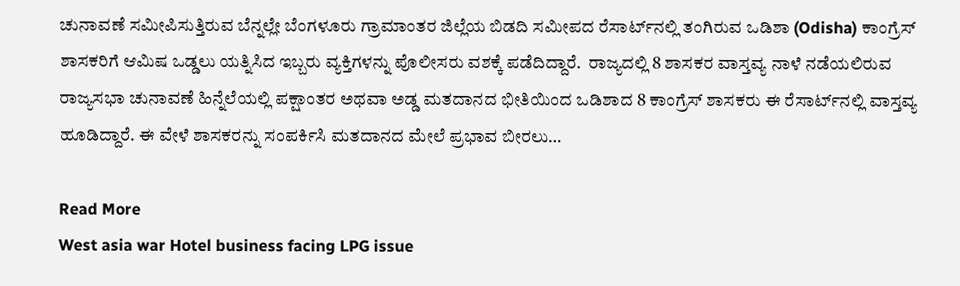ಚುನಾವಣೆ ಸಮೀಪಿಸುತ್ತಿರುವ ಬೆನ್ನಲ್ಲೇ ಬೆಂಗಳೂರು ಗ್ರಾಮಾಂತರ ಜಿಲ್ಲೆಯ ಬಿಡದಿ ಸಮೀಪದ ರೆಸಾರ್ಟ್‌ನಲ್ಲಿ ತಂಗಿರುವ ಒಡಿಶಾ (Odisha) ಕಾಂಗ್ರೆಸ್ ಶಾಸಕರಿಗೆ ಆಮಿಷ ಒಡ್ಡಲು ಯತ್ನಿಸಿದ ಇಬ್ಬರು ವ್ಯಕ್ತಿಗಳನ್ನು ಪೊಲೀಸರು ವಶಕ್ಕೆ ಪಡೆದಿದ್ದಾರೆ.  ರಾಜ್ಯದಲ್ಲಿ 8 ಶಾಸಕರ ವಾಸ್ತವ್ಯ ನಾಳೆ ನಡೆಯಲಿರುವ ರಾಜ್ಯಸಭಾ ಚುನಾವಣೆ ಹಿನ್ನೆಲೆಯಲ್ಲಿ ಪಕ್ಷಾಂತರ ಅಥವಾ ಅಡ್ಡ ಮತದಾನದ ಭೀತಿಯಿಂದ ಒಡಿಶಾದ 8 ಕಾಂಗ್ರೆಸ್ ಶಾಸಕರು ಈ ರೆಸಾರ್ಟ್‌ನಲ್ಲಿ ವಾಸ್ತವ್ಯ ಹೂಡಿದ್ದಾರೆ. ಈ ವೇಳೆ ಶಾಸಕರನ್ನು ಸಂಪರ್ಕಿಸಿ ಮತದಾನದ ಮೇಲೆ ಪ್ರಭಾವ ಬೀರಲು…

Read More
West asia war Hotel business facing LPG issue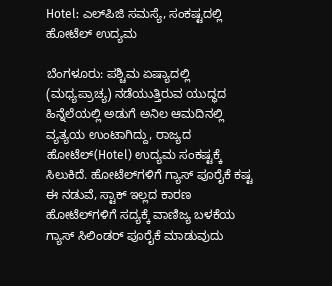Hotel: ಎಲ್‌ಪಿಜಿ ಸಮಸ್ಯೆ, ಸಂಕಷ್ಟದಲ್ಲಿ ಹೋಟೆಲ್‌ ಉದ್ಯಮ

ಬೆಂಗಳೂರು: ಪಶ್ಚಿಮ ಏಷ್ಯಾದಲ್ಲಿ (ಮಧ್ಯಪ್ರಾಚ್ಯ) ನಡೆಯುತ್ತಿರುವ ಯುದ್ಧದ ಹಿನ್ನೆಲೆಯಲ್ಲಿ ಅಡುಗೆ ಅನಿಲ ಆಮದಿನಲ್ಲಿ ವ್ಯತ್ಯಯ ಉಂಟಾಗಿದ್ದು, ರಾಜ್ಯದ ಹೋಟೆಲ್(Hotel) ಉದ್ಯಮ ಸಂಕಷ್ಟಕ್ಕೆ ಸಿಲುಕಿದೆ. ಹೋಟೆಲ್‌ಗಳಿಗೆ ಗ್ಯಾಸ್‌ ಪೂರೈಕೆ ಕಷ್ಟ ಈ ನಡುವೆ, ಸ್ಟಾಕ್ ಇಲ್ಲದ ಕಾರಣ ಹೋಟೆಲ್‌ಗಳಿಗೆ ಸದ್ಯಕ್ಕೆ ವಾಣಿಜ್ಯ ಬಳಕೆಯ ಗ್ಯಾಸ್ ಸಿಲಿಂಡರ್ ಪೂರೈಕೆ ಮಾಡುವುದು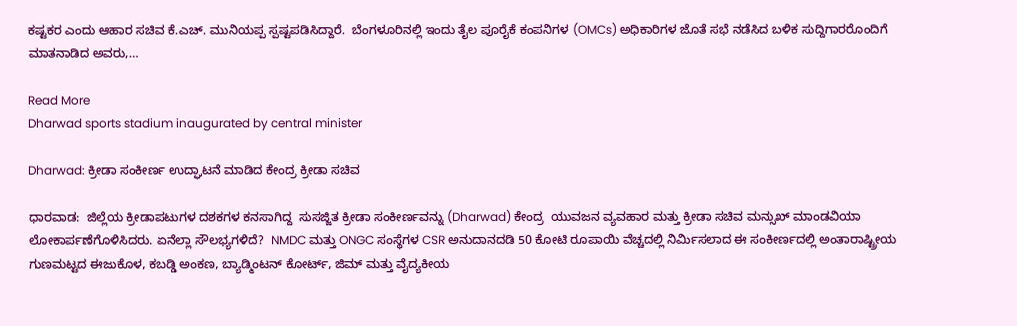ಕಷ್ಟಕರ ಎಂದು ಆಹಾರ ಸಚಿವ ಕೆ.ಎಚ್. ಮುನಿಯಪ್ಪ ಸ್ಪಷ್ಟಪಡಿಸಿದ್ದಾರೆ.  ಬೆಂಗಳೂರಿನಲ್ಲಿ ಇಂದು ತೈಲ ಪೂರೈಕೆ ಕಂಪನಿಗಳ (OMCs) ಅಧಿಕಾರಿಗಳ ಜೊತೆ ಸಭೆ ನಡೆಸಿದ ಬಳಿಕ ಸುದ್ದಿಗಾರರೊಂದಿಗೆ ಮಾತನಾಡಿದ ಅವರು,…

Read More
Dharwad sports stadium inaugurated by central minister

Dharwad: ಕ್ರೀಡಾ ಸಂಕೀರ್ಣ ಉದ್ಘಾಟನೆ ಮಾಡಿದ ಕೇಂದ್ರ ಕ್ರೀಡಾ ಸಚಿವ

ಧಾರವಾಡ:  ಜಿಲ್ಲೆಯ ಕ್ರೀಡಾಪಟುಗಳ ದಶಕಗಳ ಕನಸಾಗಿದ್ದ  ಸುಸಜ್ಜಿತ ಕ್ರೀಡಾ ಸಂಕೀರ್ಣವನ್ನು (Dharwad) ಕೇಂದ್ರ  ಯುವಜನ ವ್ಯವಹಾರ ಮತ್ತು ಕ್ರೀಡಾ ಸಚಿವ ಮನ್ಸುಖ್ ಮಾಂಡವಿಯಾ ಲೋಕಾರ್ಪಣೆಗೊಳಿಸಿದರು. ಏನೆಲ್ಲಾ ಸೌಲಭ್ಯಗಳಿದೆ?  NMDC ಮತ್ತು ONGC ಸಂಸ್ಥೆಗಳ CSR ಅನುದಾನದಡಿ 50 ಕೋಟಿ ರೂಪಾಯಿ ವೆಚ್ಚದಲ್ಲಿ ನಿರ್ಮಿಸಲಾದ ಈ ಸಂಕೀರ್ಣದಲ್ಲಿ ಅಂತಾರಾಷ್ಟ್ರೀಯ ಗುಣಮಟ್ಟದ ಈಜುಕೊಳ, ಕಬಡ್ಡಿ ಅಂಕಣ, ಬ್ಯಾಡ್ಮಿಂಟನ್ ಕೋರ್ಟ್, ಜಿಮ್ ಮತ್ತು ವೈದ್ಯಕೀಯ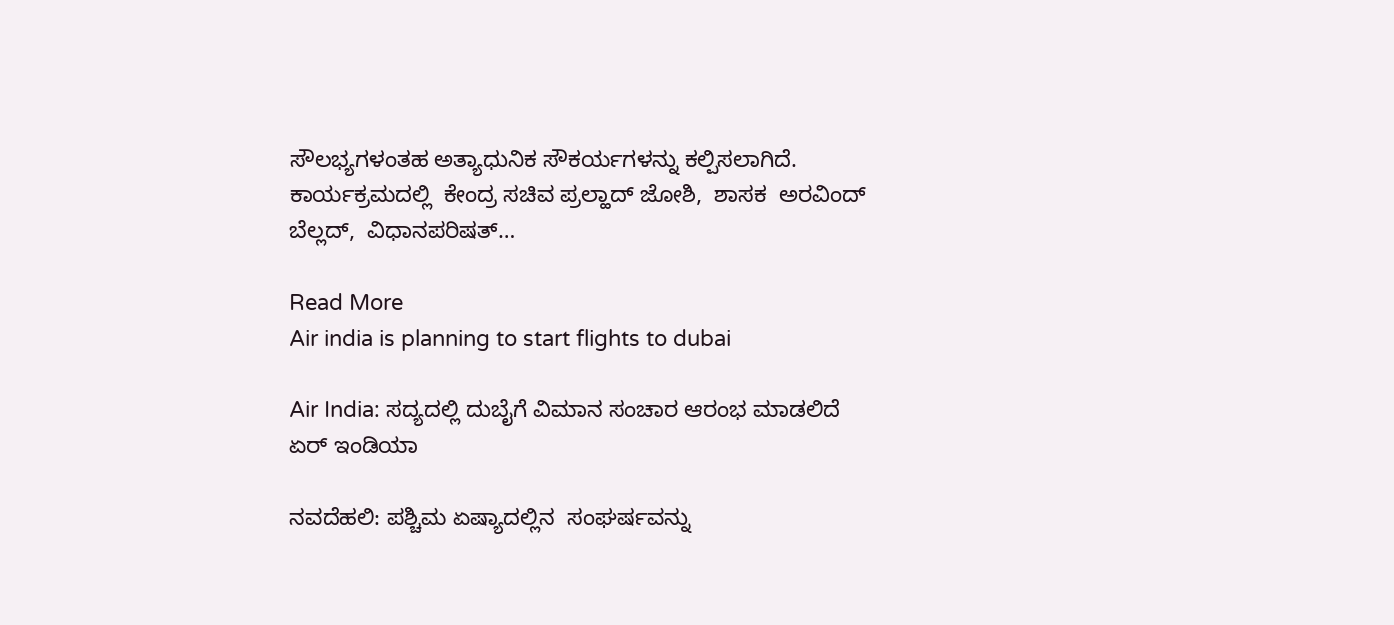ಸೌಲಭ್ಯಗಳಂತಹ ಅತ್ಯಾಧುನಿಕ ಸೌಕರ್ಯಗಳನ್ನು ಕಲ್ಪಿಸಲಾಗಿದೆ.  ಕಾರ್ಯಕ್ರಮದಲ್ಲಿ  ಕೇಂದ್ರ ಸಚಿವ ಪ್ರಲ್ಹಾದ್ ಜೋಶಿ,  ಶಾಸಕ  ಅರವಿಂದ್ ಬೆಲ್ಲದ್,  ವಿಧಾನಪರಿಷತ್…

Read More
Air india is planning to start flights to dubai

Air India: ಸದ್ಯದಲ್ಲಿ ದುಬೈಗೆ ವಿಮಾನ ಸಂಚಾರ ಆರಂಭ ಮಾಡಲಿದೆ ಏರ್‌ ಇಂಡಿಯಾ

ನವದೆಹಲಿ: ಪಶ್ಚಿಮ ಏಷ್ಯಾದಲ್ಲಿನ  ಸಂಘರ್ಷವನ್ನು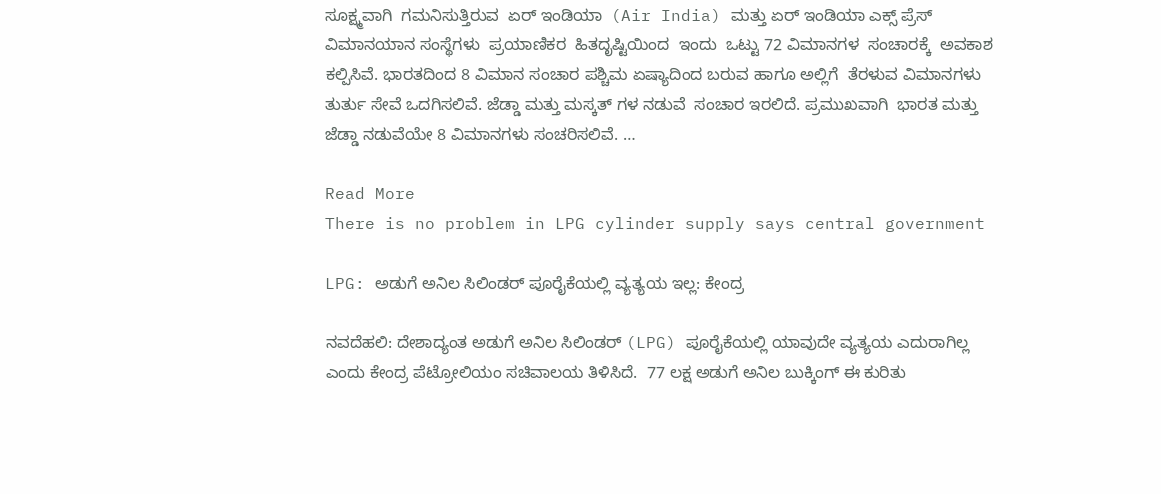ಸೂಕ್ಷ್ಮವಾಗಿ  ಗಮನಿಸುತ್ತಿರುವ  ಏರ್ ಇಂಡಿಯಾ  (Air India) ಮತ್ತು ಏರ್ ಇಂಡಿಯಾ ಎಕ್ಸ್ ಪ್ರೆಸ್ ವಿಮಾನಯಾನ ಸಂಸ್ಥೆಗಳು  ಪ್ರಯಾಣಿಕರ  ಹಿತದೃಷ್ಟಿಯಿಂದ  ಇಂದು  ಒಟ್ಟು 72 ವಿಮಾನಗಳ  ಸಂಚಾರಕ್ಕೆ  ಅವಕಾಶ ಕಲ್ಪಿಸಿವೆ. ಭಾರತದಿಂದ 8 ವಿಮಾನ ಸಂಚಾರ ಪಶ್ಚಿಮ ಏಷ್ಯಾದಿಂದ ಬರುವ ಹಾಗೂ ಅಲ್ಲಿಗೆ  ತೆರಳುವ ವಿಮಾನಗಳು  ತುರ್ತು ಸೇವೆ ಒದಗಿಸಲಿವೆ. ಜೆಡ್ಡಾ ಮತ್ತು ಮಸ್ಕತ್ ಗಳ ನಡುವೆ  ಸಂಚಾರ ಇರಲಿದೆ. ಪ್ರಮುಖವಾಗಿ  ಭಾರತ ಮತ್ತು  ಜೆಡ್ಡಾ ನಡುವೆಯೇ 8 ವಿಮಾನಗಳು ಸಂಚರಿಸಲಿವೆ. …

Read More
There is no problem in LPG cylinder supply says central government

LPG: ಅಡುಗೆ ಅನಿಲ ಸಿಲಿಂಡರ್ ಪೂರೈಕೆಯಲ್ಲಿ ವ್ಯತ್ಯಯ ಇಲ್ಲ: ಕೇಂದ್ರ

ನವದೆಹಲಿ: ದೇಶಾದ್ಯಂತ ಅಡುಗೆ ಅನಿಲ ಸಿಲಿಂಡರ್ (LPG) ಪೂರೈಕೆಯಲ್ಲಿ ಯಾವುದೇ ವ್ಯತ್ಯಯ ಎದುರಾಗಿಲ್ಲ ಎಂದು ಕೇಂದ್ರ ಪೆಟ್ರೋಲಿಯಂ ಸಚಿವಾಲಯ ತಿಳಿಸಿದೆ.  77 ಲಕ್ಷ ಅಡುಗೆ ಅನಿಲ ಬುಕ್ಕಿಂಗ್ ಈ ಕುರಿತು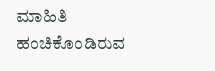ಮಾಹಿತಿ ಹಂಚಿಕೊಂಡಿರುವ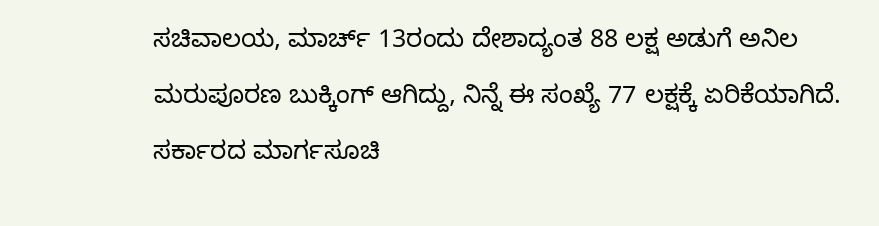ಸಚಿವಾಲಯ, ಮಾರ್ಚ್ 13ರಂದು ದೇಶಾದ್ಯಂತ 88 ಲಕ್ಷ ಅಡುಗೆ ಅನಿಲ ಮರುಪೂರಣ ಬುಕ್ಕಿಂಗ್ ಆಗಿದ್ದು, ನಿನ್ನೆ ಈ ಸಂಖ್ಯೆ 77 ಲಕ್ಷಕ್ಕೆ ಏರಿಕೆಯಾಗಿದೆ. ಸರ್ಕಾರದ ಮಾರ್ಗಸೂಚಿ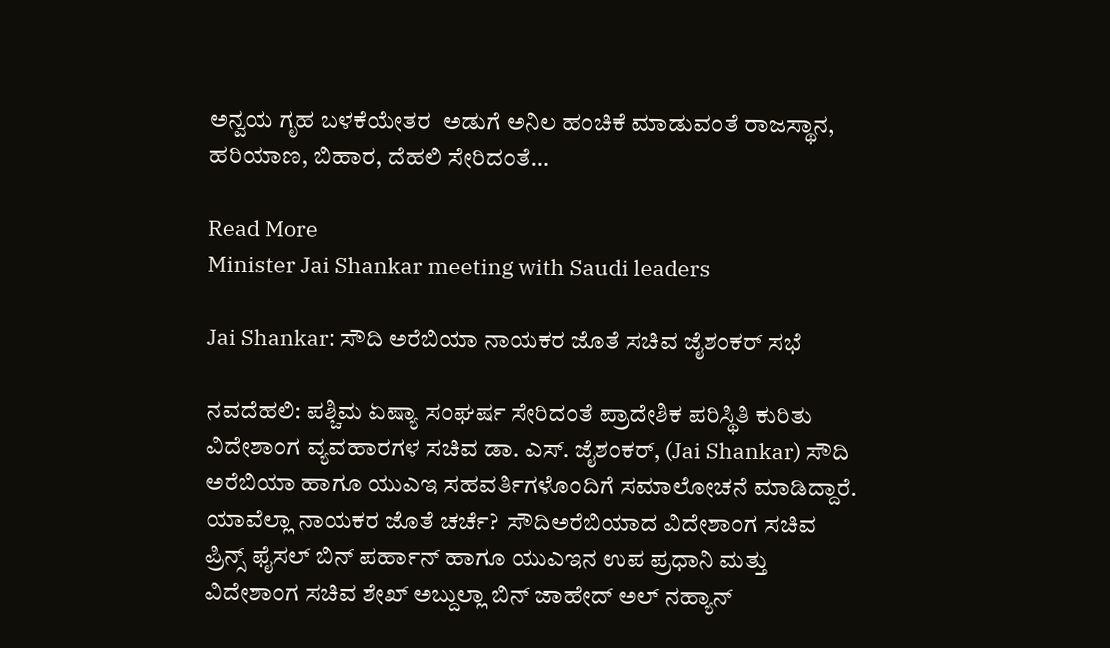ಅನ್ವಯ ಗೃಹ ಬಳಕೆಯೇತರ  ಅಡುಗೆ ಅನಿಲ ಹಂಚಿಕೆ ಮಾಡುವಂತೆ ರಾಜಸ್ಥಾನ, ಹರಿಯಾಣ, ಬಿಹಾರ, ದೆಹಲಿ ಸೇರಿದಂತೆ…

Read More
Minister Jai Shankar meeting with Saudi leaders

Jai Shankar: ಸೌದಿ ಅರೆಬಿಯಾ ನಾಯಕರ ಜೊತೆ ಸಚಿವ ಜೈಶಂಕರ್‌ ಸಭೆ

ನವದೆಹಲಿ: ಪಶ್ಚಿಮ ಏಷ್ಯಾ ಸಂಘರ್ಷ ಸೇರಿದಂತೆ ಪ್ರಾದೇಶಿಕ ಪರಿಸ್ಥಿತಿ ಕುರಿತು ವಿದೇಶಾಂಗ ವ್ಯವಹಾರಗಳ ಸಚಿವ ಡಾ. ಎಸ್. ಜೈಶಂಕರ್, (Jai Shankar) ಸೌದಿ ಅರೆಬಿಯಾ ಹಾಗೂ ಯುಎಇ ಸಹವರ್ತಿಗಳೊಂದಿಗೆ ಸಮಾಲೋಚನೆ ಮಾಡಿದ್ದಾರೆ. ಯಾವೆಲ್ಲಾ ನಾಯಕರ ಜೊತೆ ಚರ್ಚೆ?  ಸೌದಿಅರೆಬಿಯಾದ ವಿದೇಶಾಂಗ ಸಚಿವ ಪ್ರಿನ್ಸ್ ಫೈಸಲ್ ಬಿನ್ ಪರ್ಹಾನ್ ಹಾಗೂ ಯುಎಇನ ಉಪ ಪ್ರಧಾನಿ ಮತ್ತು ವಿದೇಶಾಂಗ ಸಚಿವ ಶೇಖ್ ಅಬ್ದುಲ್ಲಾ ಬಿನ್ ಜಾಹೇದ್ ಅಲ್ ನಹ್ಯಾನ್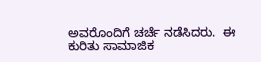ಅವರೊಂದಿಗೆ ಚರ್ಚೆ ನಡೆಸಿದರು.  ಈ ಕುರಿತು ಸಾಮಾಜಿಕ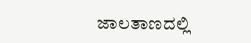ಜಾಲತಾಣದಲ್ಲಿ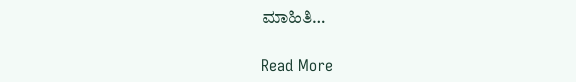ಮಾಹಿತಿ…

Read More